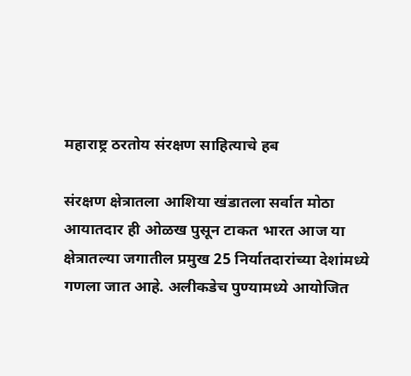महाराष्ट्र ठरतोय संरक्षण साहित्याचे हब

संरक्षण क्षेत्रातला आशिया खंडातला सर्वात मोठा आयातदार ही ओळख पुसून टाकत भारत आज या क्षेत्रातल्या जगातील प्रमुख 25 निर्यातदारांच्या देशांमध्ये गणला जात आहे. अलीकडेच पुण्यामध्ये आयोजित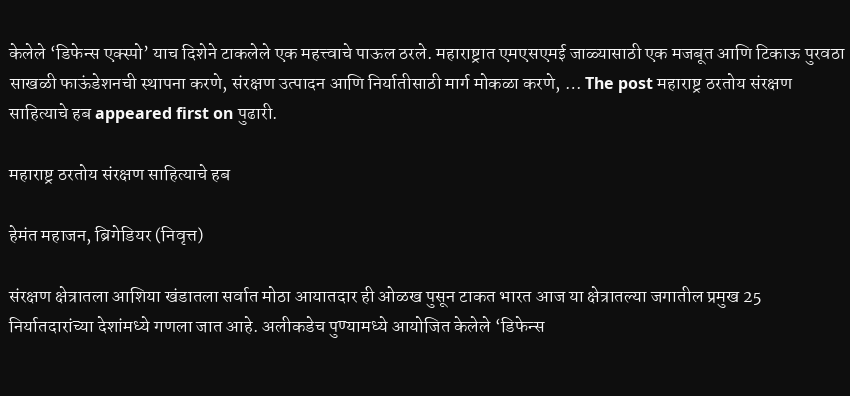केलेले ‘डिफेन्स एक्स्पो’ याच दिशेने टाकलेले एक महत्त्वाचे पाऊल ठरले. महाराष्ट्रात एमएसएमई जाळ्यासाठी एक मजबूत आणि टिकाऊ पुरवठा साखळी फाऊंडेशनची स्थापना करणे, संरक्षण उत्पादन आणि निर्यातीसाठी मार्ग मोकळा करणे, … The post महाराष्ट्र ठरतोय संरक्षण साहित्याचे हब appeared first on पुढारी.

महाराष्ट्र ठरतोय संरक्षण साहित्याचे हब

हेमंत महाजन, ब्रिगेडियर (निवृत्त)

संरक्षण क्षेत्रातला आशिया खंडातला सर्वात मोठा आयातदार ही ओळख पुसून टाकत भारत आज या क्षेत्रातल्या जगातील प्रमुख 25 निर्यातदारांच्या देशांमध्ये गणला जात आहे. अलीकडेच पुण्यामध्ये आयोजित केलेले ‘डिफेन्स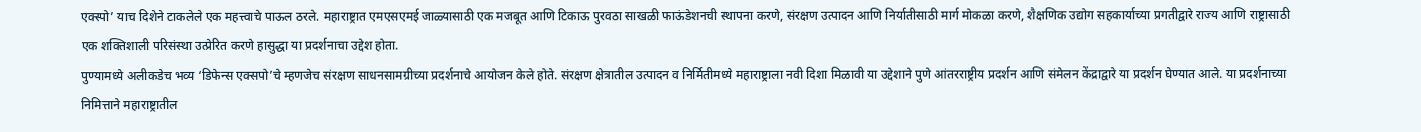एक्स्पो’ याच दिशेने टाकलेले एक महत्त्वाचे पाऊल ठरले. महाराष्ट्रात एमएसएमई जाळ्यासाठी एक मजबूत आणि टिकाऊ पुरवठा साखळी फाऊंडेशनची स्थापना करणे, संरक्षण उत्पादन आणि निर्यातीसाठी मार्ग मोकळा करणे, शैक्षणिक उद्योग सहकार्याच्या प्रगतीद्वारे राज्य आणि राष्ट्रासाठी एक शक्तिशाली परिसंस्था उत्प्रेरित करणे हासुद्धा या प्रदर्शनाचा उद्देश होता.
पुण्यामध्ये अलीकडेच भव्य ‘डिफेन्स एक्सपो’चे म्हणजेच संरक्षण साधनसामग्रीच्या प्रदर्शनाचे आयोजन केले होते. संरक्षण क्षेत्रातील उत्पादन व निर्मितीमध्ये महाराष्ट्राला नवी दिशा मिळावी या उद्देशाने पुणे आंतरराष्ट्रीय प्रदर्शन आणि संमेलन केंद्राद्वारे या प्रदर्शन घेण्यात आले. या प्रदर्शनाच्या निमित्ताने महाराष्ट्रातील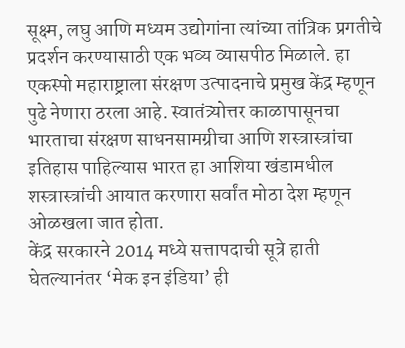सूक्ष्म, लघु आणि मध्यम उद्योगांना त्यांच्या तांत्रिक प्रगतीचे प्रदर्शन करण्यासाठी एक भव्य व्यासपीठ मिळाले. हा एकस्पो महाराष्ट्राला संरक्षण उत्पादनाचे प्रमुख केंद्र म्हणून पुढे नेणारा ठरला आहे. स्वातंत्र्योत्तर काळापासूनचा भारताचा संरक्षण साधनसामग्रीचा आणि शस्त्रास्त्रांचा इतिहास पाहिल्यास भारत हा आशिया खंडामधील शस्त्रास्त्रांची आयात करणारा सर्वांत मोठा देश म्हणून ओळखला जात होता.
केंद्र सरकारने 2014 मध्ये सत्तापदाची सूत्रे हाती घेतल्यानंतर ‘मेक इन इंडिया’ ही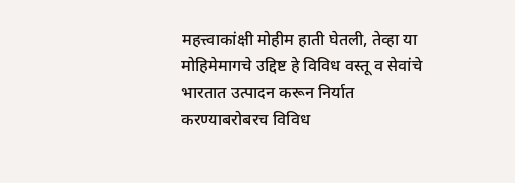महत्त्वाकांक्षी मोहीम हाती घेतली, तेव्हा या मोहिमेमागचे उद्दिष्ट हे विविध वस्तू व सेवांचे भारतात उत्पादन करून निर्यात करण्याबरोबरच विविध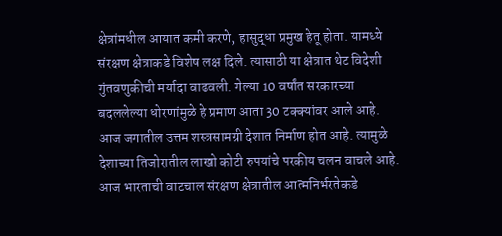क्षेत्रांमधील आयात कमी करणे, हासुद्धा प्रमुख हेतू होता. यामध्ये संरक्षण क्षेत्राकडे विशेष लक्ष दिले. त्यासाठी या क्षेत्रात थेट विदेशी गुंतवणुकीची मर्यादा वाढवली. गेल्या 10 वर्षांत सरकारच्या बदललेल्या धोरणांमुळे हे प्रमाण आता 30 टक्क्यांवर आले आहे. आज जगातील उत्तम शस्त्रसामग्री देशात निर्माण होत आहे. त्यामुळे देशाच्या तिजोरातील लाखो कोटी रुपयांचे परकीय चलन वाचले आहे. आज भारताची वाटचाल संरक्षण क्षेत्रातील आत्मनिर्भरतेकडे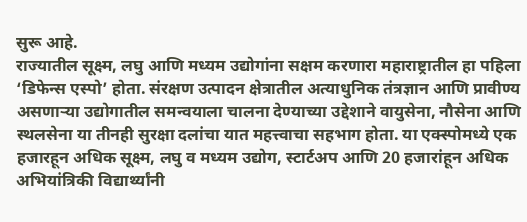सुरू आहे.
राज्यातील सूक्ष्म, लघु आणि मध्यम उद्योगांना सक्षम करणारा महाराष्ट्रातील हा पहिला ‘डिफेन्स एस्पो’ होता. संरक्षण उत्पादन क्षेत्रातील अत्याधुनिक तंत्रज्ञान आणि प्रावीण्य असणार्‍या उद्योगातील समन्वयाला चालना देण्याच्या उद्देशाने वायुसेना, नौसेना आणि स्थलसेना या तीनही सुरक्षा दलांचा यात महत्त्वाचा सहभाग होता. या एक्स्पोमध्ये एक हजारहून अधिक सूक्ष्म, लघु व मध्यम उद्योग, स्टार्टअप आणि 20 हजारांहून अधिक अभियांत्रिकी विद्यार्थ्यांनी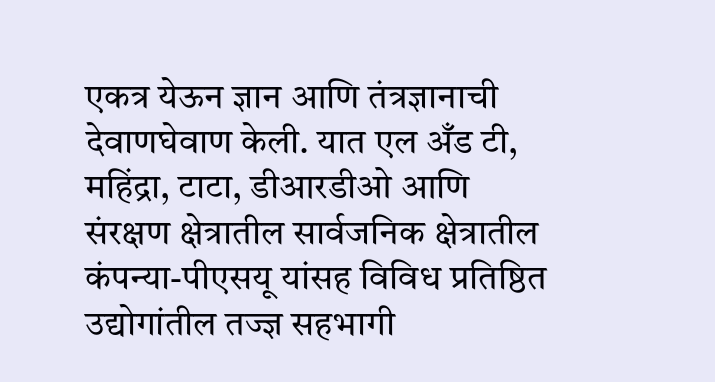एकत्र येऊन ज्ञान आणि तंत्रज्ञानाची देवाणघेवाण केली. यात एल अँड टी, महिंद्रा, टाटा, डीआरडीओ आणि संरक्षण क्षेत्रातील सार्वजनिक क्षेत्रातील कंपन्या-पीएसयू यांसह विविध प्रतिष्ठित उद्योगांतील तज्ज्ञ सहभागी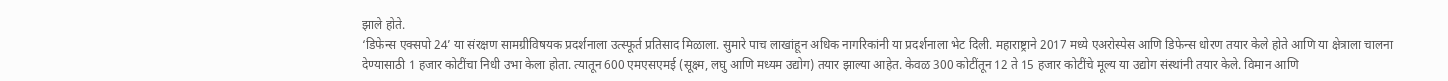झाले होते.
‘डिफेन्स एक्सपो 24’ या संरक्षण सामग्रीविषयक प्रदर्शनाला उत्स्फूर्त प्रतिसाद मिळाला. सुमारे पाच लाखांहून अधिक नागरिकांनी या प्रदर्शनाला भेट दिली. महाराष्ट्राने 2017 मध्ये एअरोस्पेस आणि डिफेन्स धोरण तयार केले होते आणि या क्षेत्राला चालना देण्यासाठी 1 हजार कोटींचा निधी उभा केला होता. त्यातून 600 एमएसएमई (सूक्ष्म, लघु आणि मध्यम उद्योग) तयार झाल्या आहेत. केवळ 300 कोटींतून 12 ते 15 हजार कोटींचे मूल्य या उद्योग संस्थांनी तयार केले. विमान आणि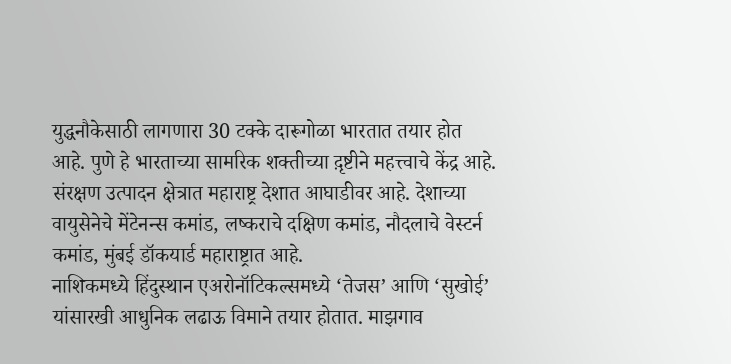युद्धनौकेसाठी लागणारा 30 टक्के दारूगोळा भारतात तयार होत आहे. पुणे हे भारताच्या सामरिक शक्तीच्या द़ृष्टीने महत्त्वाचे केंद्र आहे. संरक्षण उत्पादन क्षेत्रात महाराष्ट्र देशात आघाडीवर आहे. देशाच्या वायुसेनेचे मेंटेनन्स कमांड, लष्कराचे दक्षिण कमांड, नौदलाचे वेस्टर्न कमांड, मुंबई डॉकयार्ड महाराष्ट्रात आहे.
नाशिकमध्ये हिंदुस्थान एअरोनॉटिकल्समध्ये ‘तेजस’ आणि ‘सुखोई’ यांसारखी आधुनिक लढाऊ विमाने तयार होतात. माझगाव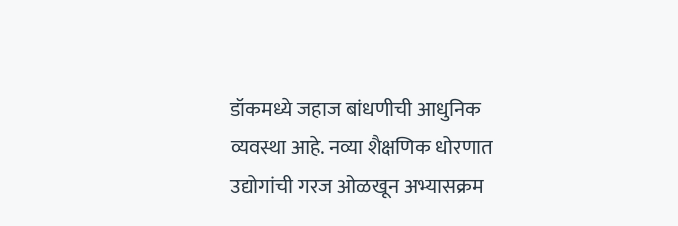डॉकमध्ये जहाज बांधणीची आधुनिक व्यवस्था आहे. नव्या शैक्षणिक धोरणात उद्योगांची गरज ओळखून अभ्यासक्रम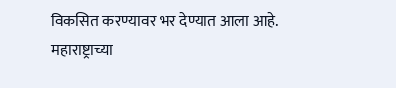विकसित करण्यावर भर देण्यात आला आहे. महाराष्ट्राच्या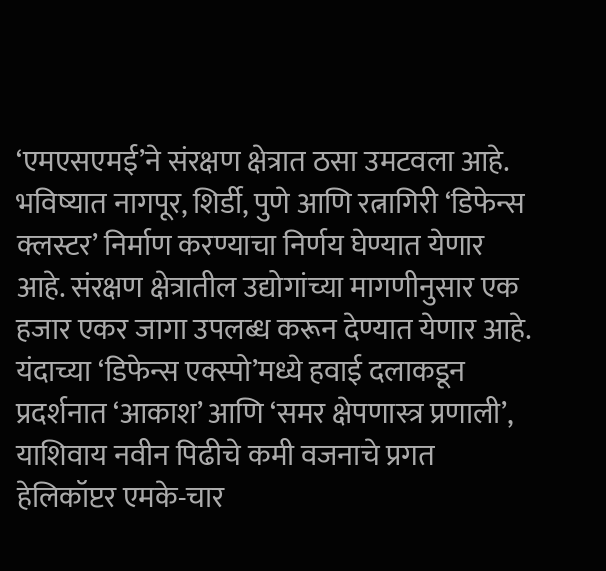‘एमएसएमई’ने संरक्षण क्षेत्रात ठसा उमटवला आहे. भविष्यात नागपूर, शिर्डी, पुणे आणि रत्नागिरी ‘डिफेन्स क्लस्टर’ निर्माण करण्याचा निर्णय घेण्यात येणार आहे. संरक्षण क्षेत्रातील उद्योगांच्या मागणीनुसार एक हजार एकर जागा उपलब्ध करून देण्यात येणार आहे. यंदाच्या ‘डिफेन्स एक्स्पो’मध्ये हवाई दलाकडून प्रदर्शनात ‘आकाश’ आणि ‘समर क्षेपणास्त्र प्रणाली’, याशिवाय नवीन पिढीचे कमी वजनाचे प्रगत हेलिकॉप्टर एमके-चार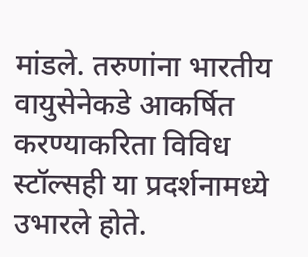मांडले. तरुणांना भारतीय वायुसेनेकडे आकर्षित करण्याकरिता विविध स्टॉल्सही या प्रदर्शनामध्ये उभारले होते.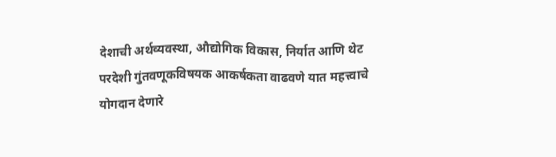देशाची अर्थव्यवस्था, औद्योगिक विकास, निर्यात आणि थेट परदेशी गुंतवणूकविषयक आकर्षकता वाढवणे यात महत्त्वाचे योगदान देणारे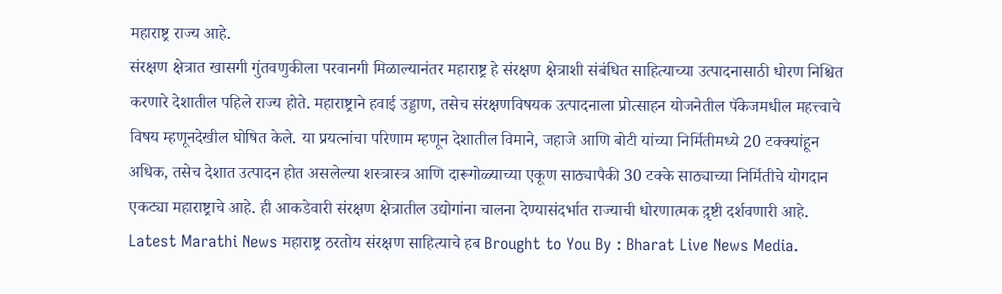महाराष्ट्र राज्य आहे.
संरक्षण क्षेत्रात खासगी गुंतवणुकीला परवानगी मिळाल्यानंतर महाराष्ट्र हे संरक्षण क्षेत्राशी संबंधित साहित्याच्या उत्पादनासाठी धोरण निश्चित करणारे देशातील पहिले राज्य होते. महाराष्ट्राने हवाई उड्डाण, तसेच संरक्षणविषयक उत्पादनाला प्रोत्साहन योजनेतील पॅकेजमधील महत्त्वाचे विषय म्हणूनदेखील घोषित केले. या प्रयत्नांचा परिणाम म्हणून देशातील विमाने, जहाजे आणि बोटी यांच्या निर्मितीमध्ये 20 टक्क्यांहून अधिक, तसेच देशात उत्पादन होत असलेल्या शस्त्रास्त्र आणि दारूगोळ्याच्या एकूण साठ्यापैकी 30 टक्के साठ्याच्या निर्मितीचे योगदान एकट्या महाराष्ट्राचे आहे. ही आकडेवारी संरक्षण क्षेत्रातील उद्योगांना चालना देण्यासंदर्भात राज्याची धोरणात्मक द़ृष्टी दर्शवणारी आहे.
Latest Marathi News महाराष्ट्र ठरतोय संरक्षण साहित्याचे हब Brought to You By : Bharat Live News Media.